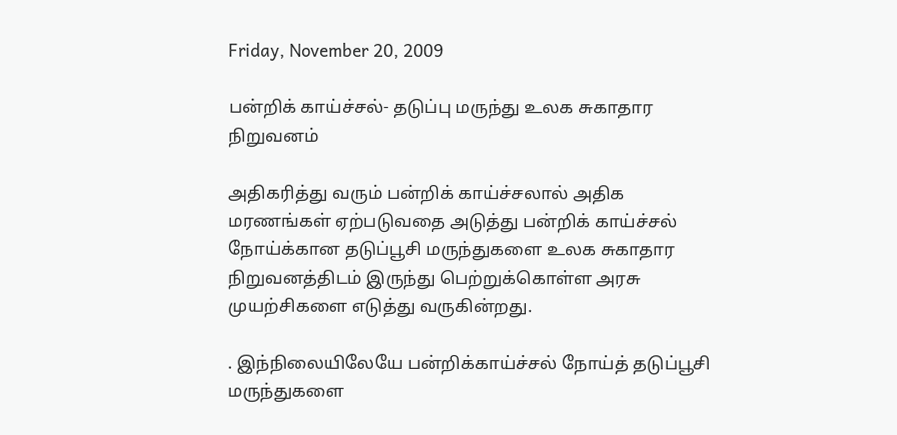Friday, November 20, 2009

பன்றிக் காய்ச்சல்- தடுப்பு மருந்து உலக சுகாதார நிறுவனம்

அதிகரித்து வரும் பன்றிக் காய்ச்சலால் அதிக மரணங்கள் ஏற்படுவதை அடுத்து பன்றிக் காய்ச்சல் நோய்க்கான தடுப்பூசி மருந்துகளை உலக சுகாதார நிறுவனத்திடம் இருந்து பெற்றுக்கொள்ள அரசு முயற்சிகளை எடுத்து வருகின்றது.

. இந்நிலையிலேயே பன்றிக்காய்ச்சல் நோய்த் தடுப்பூசி மருந்துகளை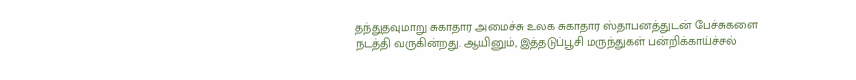தந்துதவுமாறு சுகாதார அமைச்சு உலக சுகாதார ஸ்தாபனத்துடன் பேச்சுகளை நடத்தி வருகின்றது. ஆயினும், இத்தடுப்பூசி மருந்துகள் பன்றிக்காய்ச்சல்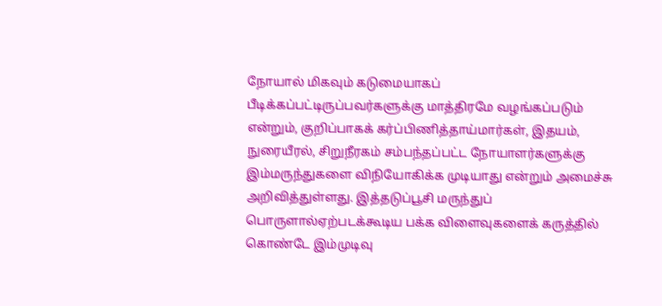நோயால் மிகவும் கடுமையாகப் பீடிக்கப்பட்டிருப்பவர்களுக்கு மாத்திரமே வழங்கப்படும் என்றும், குறிப்பாகக் கர்ப்பிணித்தாய்மார்கள், இதயம், நுரையீரல், சிறுநீரகம் சம்பந்தப்பட்ட நோயாளர்களுக்கு இம்மருந்துகளை விநியோகிக்க முடியாது என்றும் அமைச்சு அறிவித்துள்ளது. இத்தடுப்பூசி மருந்துப் பொருளால்ஏற்படக்கூடிய பக்க விளைவுகளைக் கருத்தில் கொண்டே இம்முடிவு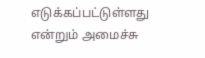எடுக்கப்பட்டுள்ளது என்றும் அமைச்சு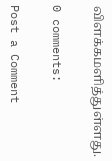விளக்கமளித்துள்ளது.

0 comments:

Post a Comment